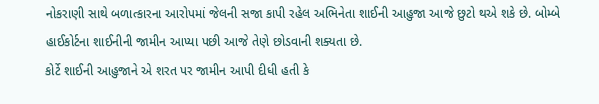નોકરાણી સાથે બળાત્કારના આરોપમાં જેલની સજા કાપી રહેલ અભિનેતા શાઈની આહુજા આજે છુટો થએ શકે છે. બોમ્બે હાઈકોર્ટના શાઈનીની જામીન આપ્યા પછી આજે તેણે છોડવાની શક્યતા છે.
કોર્ટે શાઈની આહુજાને એ શરત પર જામીન આપી દીધી હતી કે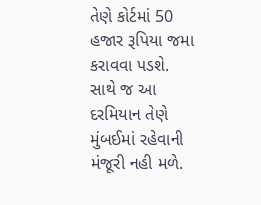તેણે કોર્ટમાં 50 હજાર રૂપિયા જમા કરાવવા પડશે. સાથે જ આ દરમિયાન તેણે મુંબઈમાં રહેવાની મંજૂરી નહી મળે.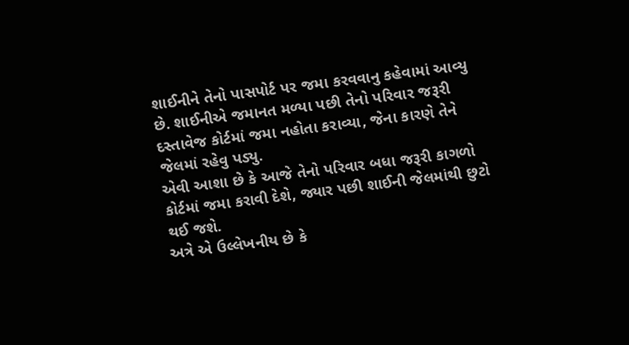શાઈનીને તેનો પાસપોર્ટ પર જમા કરવવાનુ કહેવામાં આવ્યુ છે. શાઈનીએ જમાનત મળ્યા પછી તેનો પરિવાર જરૂરી દસ્તાવેજ કોર્ટમાં જમા નહોતા કરાવ્યા, જેના કારણે તેને જેલમાં રહેવુ પડ્યુ.
એવી આશા છે કે આજે તેનો પરિવાર બધા જરૂરી કાગળો કોર્ટમાં જમા કરાવી દેશે, જ્યાર પછી શાઈની જેલમાંથી છુટો થઈ જશે.
અત્રે એ ઉલ્લેખનીય છે કે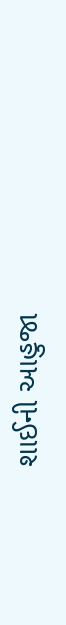શાઈની આહુજા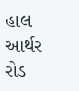હાલ આર્થર રોડ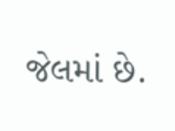જેલમાં છે.